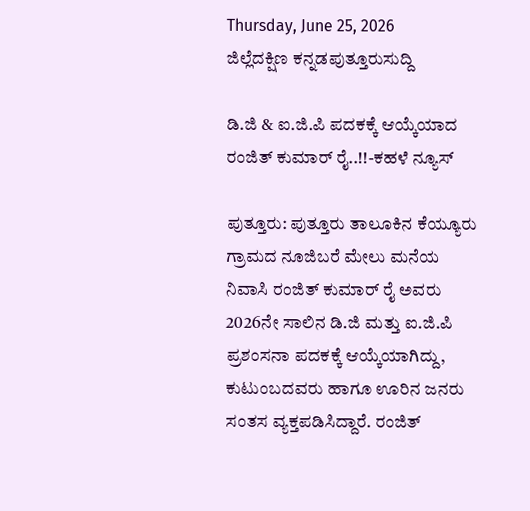Thursday, June 25, 2026
ಜಿಲ್ಲೆದಕ್ಷಿಣ ಕನ್ನಡಪುತ್ತೂರುಸುದ್ದಿ

ಡಿ.ಜಿ & ಐ.ಜಿ.ಪಿ ಪದಕಕ್ಕೆ ಆಯ್ಕೆಯಾದ ರಂಜಿತ್ ಕುಮಾರ್ ರೈ..!!-ಕಹಳೆ ನ್ಯೂಸ್

ಪುತ್ತೂರು: ಪುತ್ತೂರು ತಾಲೂಕಿನ ಕೆಯ್ಯೂರು ಗ್ರಾಮದ ನೂಜಿಬರೆ ಮೇಲು ಮನೆಯ ನಿವಾಸಿ ರಂಜಿತ್ ಕುಮಾರ್ ರೈ ಅವರು 2026ನೇ ಸಾಲಿನ ಡಿ.ಜಿ ಮತ್ತು ಐ.ಜಿ.ಪಿ ಪ್ರಶಂಸನಾ ಪದಕಕ್ಕೆ ಆಯ್ಕೆಯಾಗಿದ್ದು, ಕುಟುಂಬದವರು ಹಾಗೂ ಊರಿನ ಜನರು ಸಂತಸ ವ್ಯಕ್ತಪಡಿಸಿದ್ದಾರೆ. ರಂಜಿತ್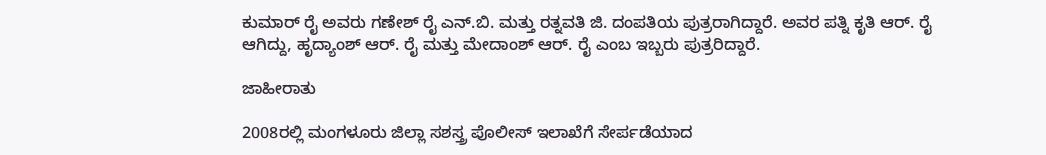ಕುಮಾರ್ ರೈ ಅವರು ಗಣೇಶ್ ರೈ ಎನ್.ಬಿ. ಮತ್ತು ರತ್ನವತಿ ಜಿ. ದಂಪತಿಯ ಪುತ್ರರಾಗಿದ್ದಾರೆ. ಅವರ ಪತ್ನಿ ಕೃತಿ ಆರ್. ರೈ ಆಗಿದ್ದು, ಹೃದ್ಯಾಂಶ್ ಆರ್. ರೈ ಮತ್ತು ಮೇದಾಂಶ್ ಆರ್. ರೈ ಎಂಬ ಇಬ್ಬರು ಪುತ್ರರಿದ್ದಾರೆ.

ಜಾಹೀರಾತು

2008ರಲ್ಲಿ ಮಂಗಳೂರು ಜಿಲ್ಲಾ ಸಶಸ್ತ್ರ ಪೊಲೀಸ್ ಇಲಾಖೆಗೆ ಸೇರ್ಪಡೆಯಾದ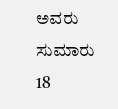ಅವರು ಸುಮಾರು 18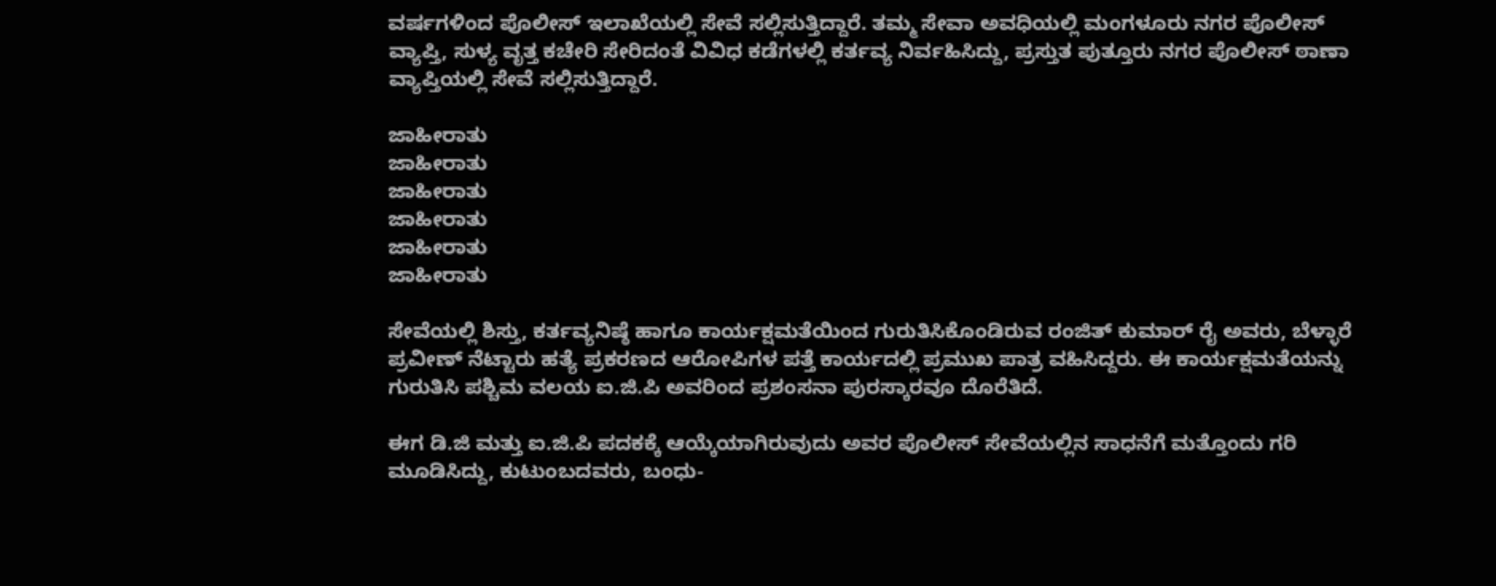ವರ್ಷಗಳಿಂದ ಪೊಲೀಸ್ ಇಲಾಖೆಯಲ್ಲಿ ಸೇವೆ ಸಲ್ಲಿಸುತ್ತಿದ್ದಾರೆ. ತಮ್ಮ ಸೇವಾ ಅವಧಿಯಲ್ಲಿ ಮಂಗಳೂರು ನಗರ ಪೊಲೀಸ್ ವ್ಯಾಪ್ತಿ, ಸುಳ್ಯ ವೃತ್ತ ಕಚೇರಿ ಸೇರಿದಂತೆ ವಿವಿಧ ಕಡೆಗಳಲ್ಲಿ ಕರ್ತವ್ಯ ನಿರ್ವಹಿಸಿದ್ದು, ಪ್ರಸ್ತುತ ಪುತ್ತೂರು ನಗರ ಪೊಲೀಸ್ ಠಾಣಾ ವ್ಯಾಪ್ತಿಯಲ್ಲಿ ಸೇವೆ ಸಲ್ಲಿಸುತ್ತಿದ್ದಾರೆ.

ಜಾಹೀರಾತು
ಜಾಹೀರಾತು
ಜಾಹೀರಾತು
ಜಾಹೀರಾತು
ಜಾಹೀರಾತು
ಜಾಹೀರಾತು

ಸೇವೆಯಲ್ಲಿ ಶಿಸ್ತು, ಕರ್ತವ್ಯನಿಷ್ಠೆ ಹಾಗೂ ಕಾರ್ಯಕ್ಷಮತೆಯಿಂದ ಗುರುತಿಸಿಕೊಂಡಿರುವ ರಂಜಿತ್ ಕುಮಾರ್ ರೈ ಅವರು, ಬೆಳ್ಳಾರೆ ಪ್ರವೀಣ್ ನೆಟ್ಟಾರು ಹತ್ಯೆ ಪ್ರಕರಣದ ಆರೋಪಿಗಳ ಪತ್ತೆ ಕಾರ್ಯದಲ್ಲಿ ಪ್ರಮುಖ ಪಾತ್ರ ವಹಿಸಿದ್ದರು. ಈ ಕಾರ್ಯಕ್ಷಮತೆಯನ್ನು ಗುರುತಿಸಿ ಪಶ್ಚಿಮ ವಲಯ ಐ.ಜಿ.ಪಿ ಅವರಿಂದ ಪ್ರಶಂಸನಾ ಪುರಸ್ಕಾರವೂ ದೊರೆತಿದೆ.

ಈಗ ಡಿ.ಜಿ ಮತ್ತು ಐ.ಜಿ.ಪಿ ಪದಕಕ್ಕೆ ಆಯ್ಕೆಯಾಗಿರುವುದು ಅವರ ಪೊಲೀಸ್ ಸೇವೆಯಲ್ಲಿನ ಸಾಧನೆಗೆ ಮತ್ತೊಂದು ಗರಿ ಮೂಡಿಸಿದ್ದು, ಕುಟುಂಬದವರು, ಬಂಧು-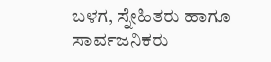ಬಳಗ, ಸ್ನೇಹಿತರು ಹಾಗೂ ಸಾರ್ವಜನಿಕರು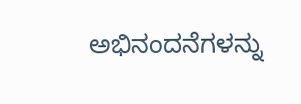ಅಭಿನಂದನೆಗಳನ್ನು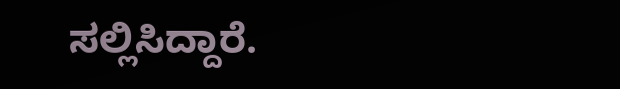ಸಲ್ಲಿಸಿದ್ದಾರೆ.